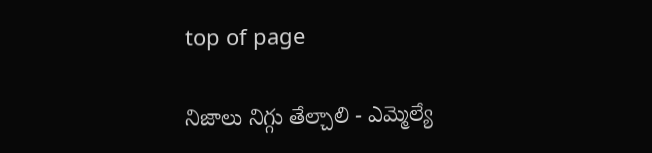top of page

నిజాలు నిగ్గు తేల్చాలి - ఎమ్మెల్యే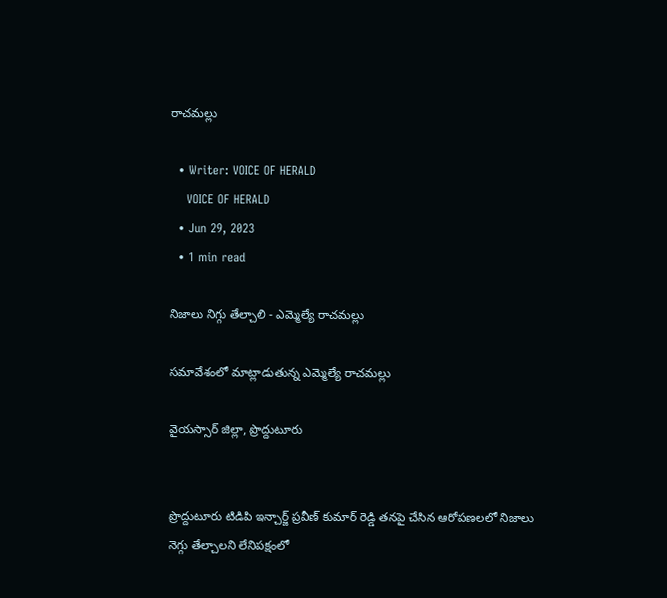రాచమల్లు

  • Writer: VOICE OF HERALD
    VOICE OF HERALD
  • Jun 29, 2023
  • 1 min read

నిజాలు నిగ్గు తేల్చాలి - ఎమ్మెల్యే రాచమల్లు

సమావేశంలో మాట్లాడుతున్న ఎమ్మెల్యే రాచమల్లు

వైయస్సార్ జిల్లా, ప్రొద్దుటూరు


ప్రొద్దుటూరు టిడిపి ఇన్చార్జ్ ప్రవీణ్ కుమార్ రెడ్డి తనపై చేసిన ఆరోపణలలో నిజాలు నెగ్గు తేల్చాలని లేనిపక్షంలో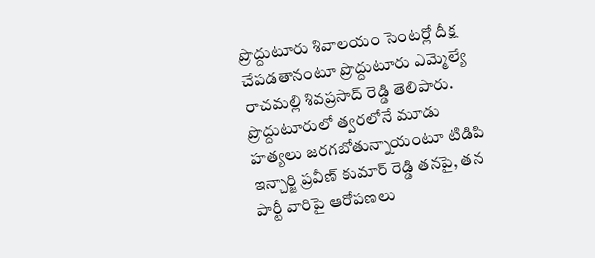ప్రొద్దుటూరు శివాలయం సెంటర్లో దీక్ష చేపడతానంటూ ప్రొద్దుటూరు ఎమ్మెల్యే రాచమల్లి శివప్రసాద్ రెడ్డి తెలిపారు. ప్రొద్దుటూరులో త్వరలోనే మూడు హత్యలు జరగబోతున్నాయంటూ టిడిపి ఇన్చార్జి ప్రవీణ్ కుమార్ రెడ్డి తనపై, తన పార్టీ వారిపై ఆరోపణలు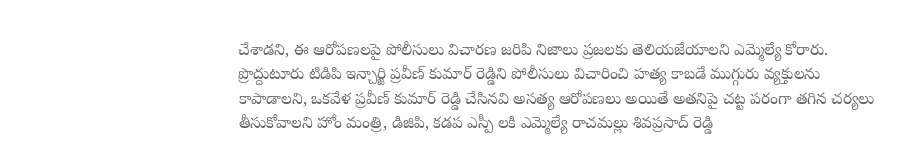చేశాడని, ఈ ఆరోపణలపై పోలీసులు విచారణ జరిపి నిజాలు ప్రజలకు తెలియజేయాలని ఎమ్మెల్యే కోరారు. ప్రొద్దుటూరు టిడిపి ఇన్చార్జి ప్రవీణ్ కుమార్ రెడ్డిని పోలీసులు విచారించి హత్య కాబడే ముగ్గురు వ్యక్తులను కాపాడాలని, ఒకవేళ ప్రవీణ్ కుమార్ రెడ్డి చేసినవి అసత్య ఆరోపణలు అయితే అతనిపై చట్ట పరంగా తగిన చర్యలు తీసుకోవాలని హోం మంత్రి, డిజిపి, కడప ఎస్పీ లకి ఎమ్మెల్యే రాచమల్లు శివప్రసాద్ రెడ్డి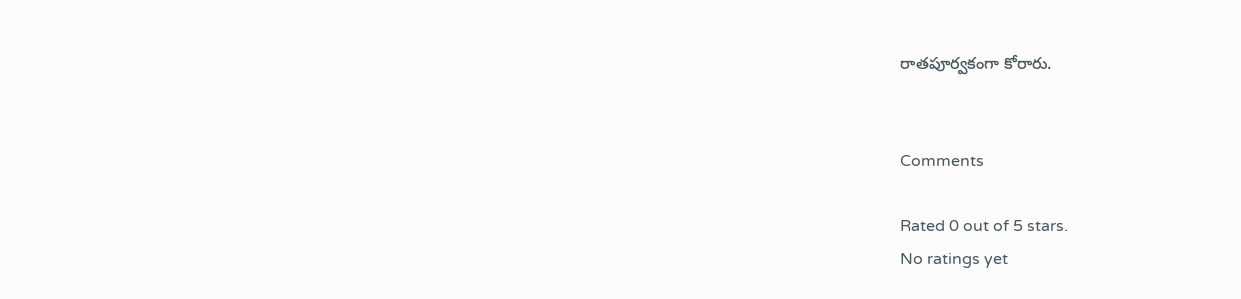రాతపూర్వకంగా కోరారు.


Comments

Rated 0 out of 5 stars.
No ratings yet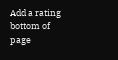Add a rating
bottom of page